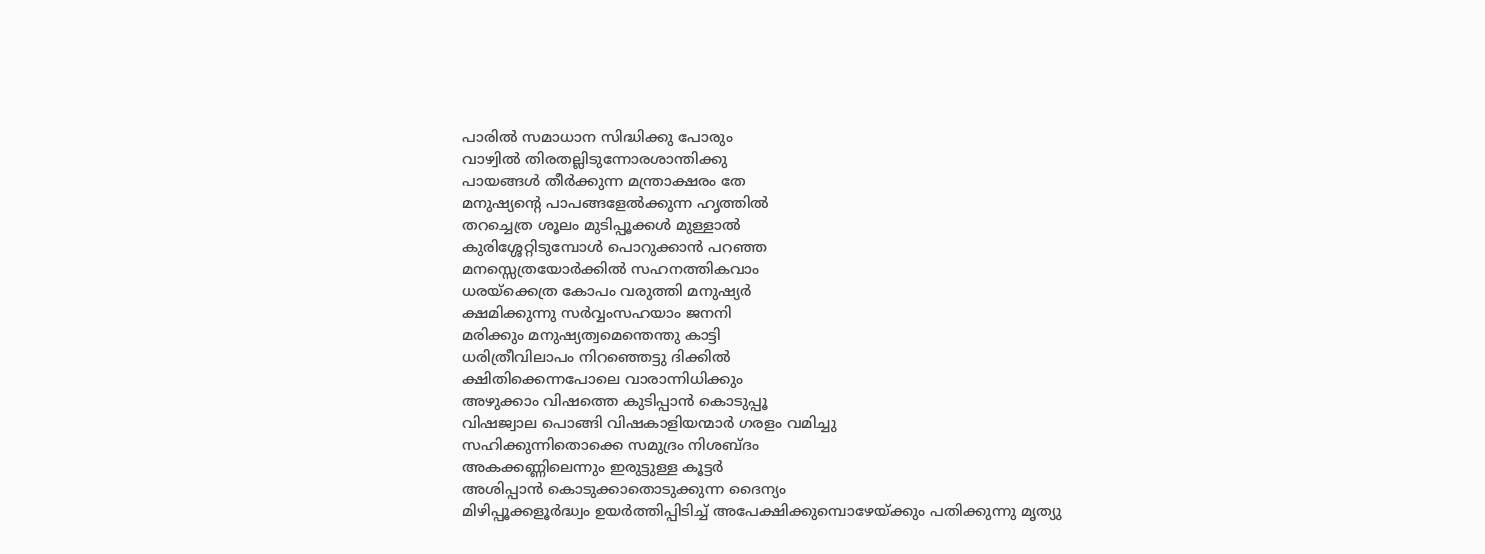പാരിൽ സമാധാന സിദ്ധിക്കു പോരും
വാഴ്വിൽ തിരതല്ലിടുന്നോരശാന്തിക്കു
പായങ്ങൾ തീർക്കുന്ന മന്ത്രാക്ഷരം തേ
മനുഷ്യൻ്റെ പാപങ്ങളേൽക്കുന്ന ഹൃത്തിൽ
തറച്ചെത്ര ശൂലം മുടിപ്പൂക്കൾ മുള്ളാൽ
കുരിശ്ശേറ്റിടുമ്പോൾ പൊറുക്കാൻ പറഞ്ഞ
മനസ്സെത്രയോർക്കിൽ സഹനത്തികവാം
ധരയ്ക്കെത്ര കോപം വരുത്തി മനുഷ്യർ
ക്ഷമിക്കുന്നു സർവ്വംസഹയാം ജനനി
മരിക്കും മനുഷ്യത്വമെന്തെന്തു കാട്ടി
ധരിത്രീവിലാപം നിറഞ്ഞെട്ടു ദിക്കിൽ
ക്ഷിതിക്കെന്നപോലെ വാരാന്നിധിക്കും
അഴുക്കാം വിഷത്തെ കുടിപ്പാൻ കൊടുപ്പൂ
വിഷജ്വാല പൊങ്ങി വിഷകാളിയന്മാർ ഗരളം വമിച്ചു
സഹിക്കുന്നിതൊക്കെ സമുദ്രം നിശബ്ദം
അകക്കണ്ണിലെന്നും ഇരുട്ടുള്ള കൂട്ടർ
അശിപ്പാൻ കൊടുക്കാതൊടുക്കുന്ന ദൈന്യം
മിഴിപ്പൂക്കളൂർദ്ധ്വം ഉയർത്തിപ്പിടിച്ച് അപേക്ഷിക്കുമ്പൊഴേയ്ക്കും പതിക്കുന്നു മൃത്യു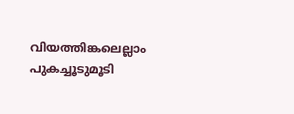വിയത്തിങ്കലെല്ലാം പുകച്ചൂടുമൂടി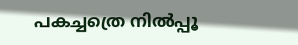പകച്ചത്രെ നിൽപ്പൂ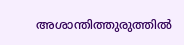അശാന്തിത്തുരുത്തിൽ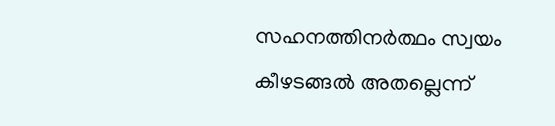സഹനത്തിനർത്ഥം സ്വയം കീഴടങ്ങൽ അതല്ലെന്ന്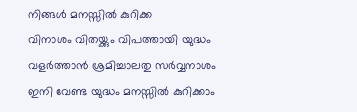നിങ്ങൾ മനസ്സിൽ കുറിക്ക
വിനാശം വിതയ്ക്കും വിപത്തായി യുദ്ധം
വളർത്താൻ ശ്രമിച്ചാലതു സർവ്വനാശം
ഇനി വേണ്ട യുദ്ധം മനസ്സിൽ കുറിക്കാം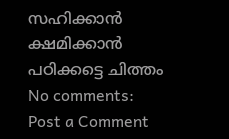സഹിക്കാൻ ക്ഷമിക്കാൻ പഠിക്കട്ടെ ചിത്തം
No comments:
Post a Comment